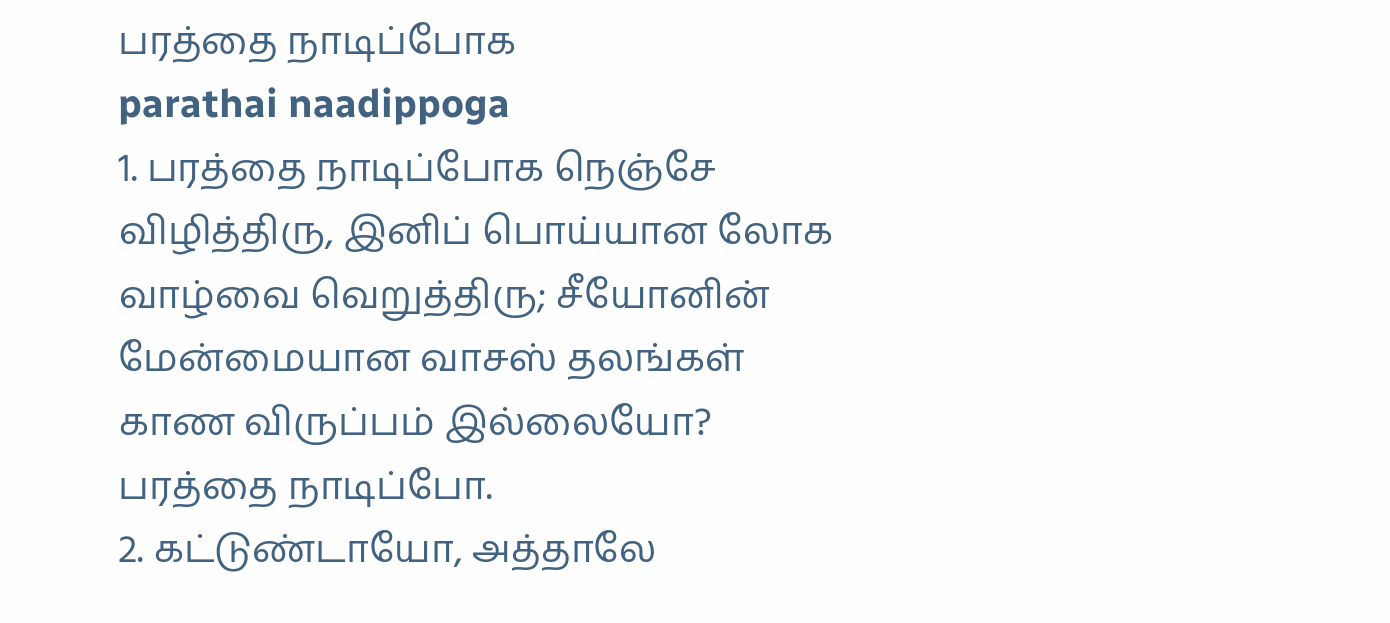பரத்தை நாடிப்போக
parathai naadippoga
1. பரத்தை நாடிப்போக நெஞ்சே விழித்திரு, இனிப் பொய்யான லோக வாழ்வை வெறுத்திரு; சீயோனின் மேன்மையான வாசஸ் தலங்கள் காண விருப்பம் இல்லையோ? பரத்தை நாடிப்போ.
2. கட்டுண்டாயோ, அத்தாலே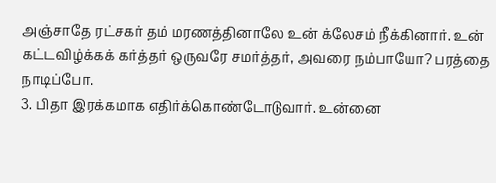அஞ்சாதே ரட்சகர் தம் மரணத்தினாலே உன் க்லேசம் நீக்கினார். உன் கட்டவிழ்க்கக் கர்த்தர் ஒருவரே சமர்த்தர், அவரை நம்பாயோ? பரத்தை நாடிப்போ.
3. பிதா இரக்கமாக எதிர்க்கொண்டோடுவார். உன்னை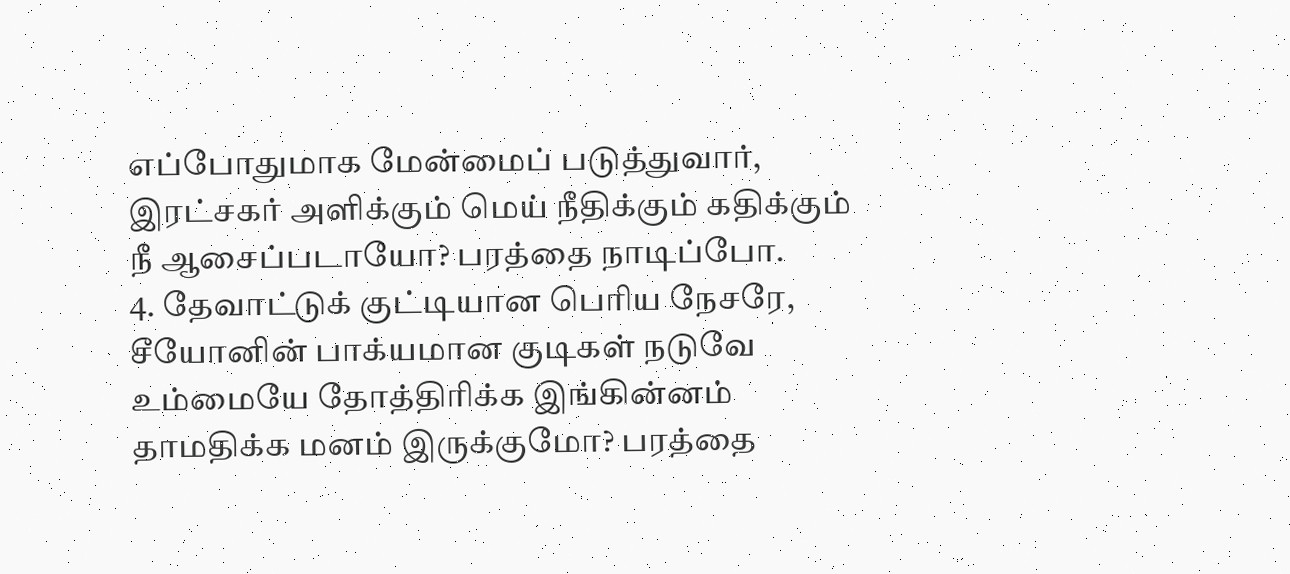எப்போதுமாக மேன்மைப் படுத்துவார், இரட்சகர் அளிக்கும் மெய் நீதிக்கும் கதிக்கும் நீ ஆசைப்படாயோ? பரத்தை நாடிப்போ.
4. தேவாட்டுக் குட்டியான பெரிய நேசரே, சீயோனின் பாக்யமான குடிகள் நடுவே உம்மையே தோத்திரிக்க இங்கின்னம் தாமதிக்க மனம் இருக்குமோ? பரத்தை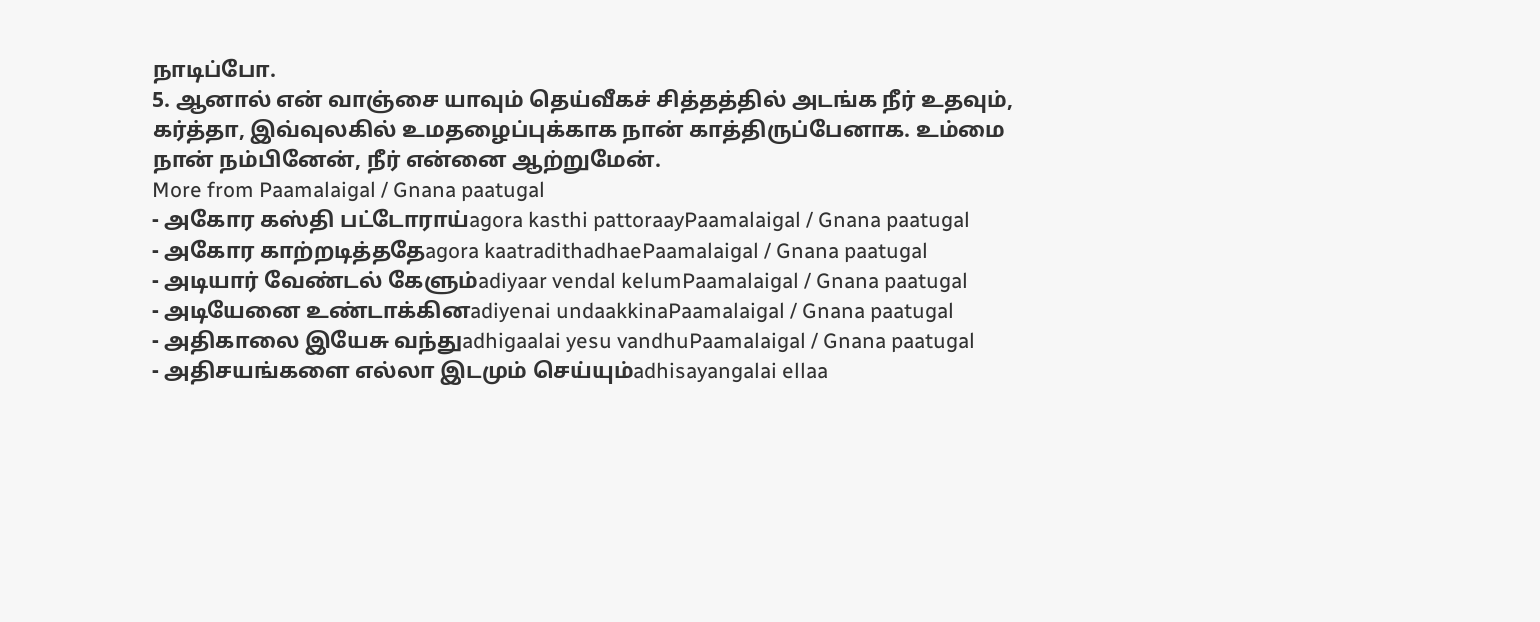நாடிப்போ.
5. ஆனால் என் வாஞ்சை யாவும் தெய்வீகச் சித்தத்தில் அடங்க நீர் உதவும், கர்த்தா, இவ்வுலகில் உமதழைப்புக்காக நான் காத்திருப்பேனாக. உம்மை நான் நம்பினேன், நீர் என்னை ஆற்றுமேன்.
More from Paamalaigal / Gnana paatugal
- அகோர கஸ்தி பட்டோராய்agora kasthi pattoraayPaamalaigal / Gnana paatugal
- அகோர காற்றடித்ததேagora kaatradithadhaePaamalaigal / Gnana paatugal
- அடியார் வேண்டல் கேளும்adiyaar vendal kelumPaamalaigal / Gnana paatugal
- அடியேனை உண்டாக்கினadiyenai undaakkinaPaamalaigal / Gnana paatugal
- அதிகாலை இயேசு வந்துadhigaalai yesu vandhuPaamalaigal / Gnana paatugal
- அதிசயங்களை எல்லா இடமும் செய்யும்adhisayangalai ellaa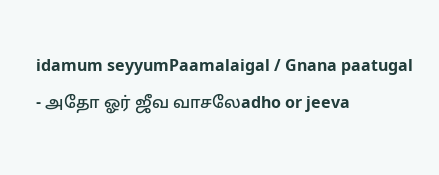idamum seyyumPaamalaigal / Gnana paatugal
- அதோ ஓர் ஜீவ வாசலேadho or jeeva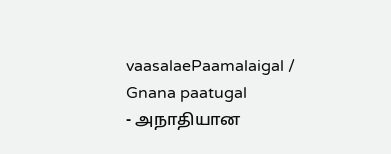vaasalaePaamalaigal / Gnana paatugal
- அநாதியான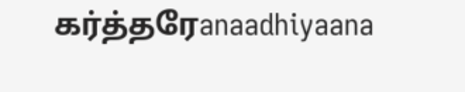கர்த்தரேanaadhiyaana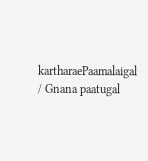kartharaePaamalaigal / Gnana paatugal